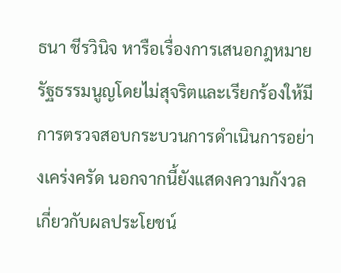ธนา ชีรวินิจ หารือเรื่องการเสนอกฎหมายรัฐธรรมนูญโดยไม่สุจริตและเรียกร้องให้มีการตรวจสอบกระบวนการดำเนินการอย่างเคร่งครัด นอกจากนี้ยังแสดงความกังวลเกี่ยวกับผลประโยชน์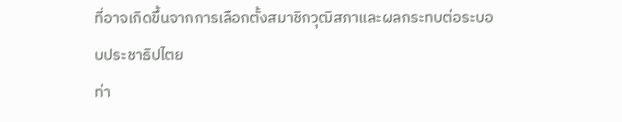ที่อาจเกิดขึ้นจากการเลือกตั้งสมาชิกวุฒิสภาและผลกระทบต่อระบอบประชาธิปไตย
ท่า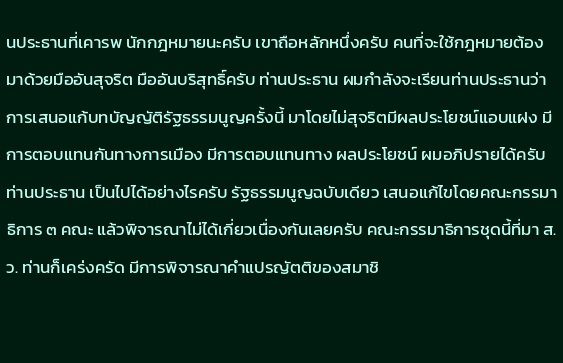นประธานที่เคารพ นักกฎหมายนะครับ เขาถือหลักหนึ่งครับ คนที่จะใช้กฎหมายต้องมาด้วยมืออันสุจริต มืออันบริสุทธิ์ครับ ท่านประธาน ผมกําลังจะเรียนท่านประธานว่าการเสนอแก้บทบัญญัติรัฐธรรมนูญครั้งนี้ มาโดยไม่สุจริตมีผลประโยชน์แอบแฝง มีการตอบแทนกันทางการเมือง มีการตอบแทนทาง ผลประโยชน์ ผมอภิปรายได้ครับท่านประธาน เป็นไปได้อย่างไรครับ รัฐธรรมนูญฉบับเดียว เสนอแก้ไขโดยคณะกรรมาธิการ ๓ คณะ แล้วพิจารณาไม่ได้เกี่ยวเนื่องกันเลยครับ คณะกรรมาธิการชุดนี้ที่มา ส.ว. ท่านก็เคร่งครัด มีการพิจารณาคําแปรญัตติของสมาชิ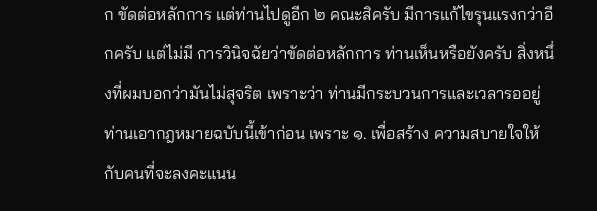ก ขัดต่อหลักการ แต่ท่านไปดูอีก ๒ คณะสิครับ มีการแก้ไขรุนแรงกว่าอีกครับ แต่ไม่มี การวินิจฉัยว่าขัดต่อหลักการ ท่านเห็นหรือยังครับ สิ่งหนึ่งที่ผมบอกว่ามันไม่สุจริต เพราะว่า ท่านมีกระบวนการและเวลารออยู่ ท่านเอากฎหมายฉบับนี้เข้าก่อน เพราะ ๑. เพื่อสร้าง ความสบายใจให้กับคนที่จะลงคะแนน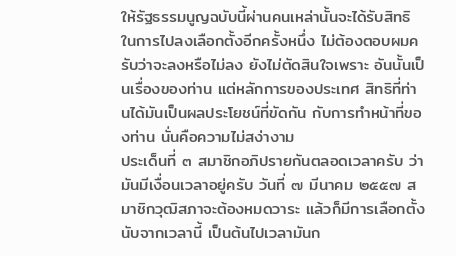ให้รัฐธรรมนูญฉบับนี้ผ่านคนเหล่านั้นจะได้รับสิทธิ ในการไปลงเลือกตั้งอีกครั้งหนึ่ง ไม่ต้องตอบผมครับว่าจะลงหรือไม่ลง ยังไม่ตัดสินใจเพราะ อันนั้นเป็นเรื่องของท่าน แต่หลักการของประเทศ สิทธิที่ท่านได้มันเป็นผลประโยชน์ที่ขัดกัน กับการทําหน้าที่ของท่าน นั่นคือความไม่สง่างาม
ประเด็นที่ ๓ สมาชิกอภิปรายกันตลอดเวลาครับ ว่ามันมีเงื่อนเวลาอยู่ครับ วันที่ ๗ มีนาคม ๒๕๕๗ สมาชิกวุฒิสภาจะต้องหมดวาระ แล้วก็มีการเลือกตั้ง นับจากเวลานี้ เป็นต้นไปเวลามันก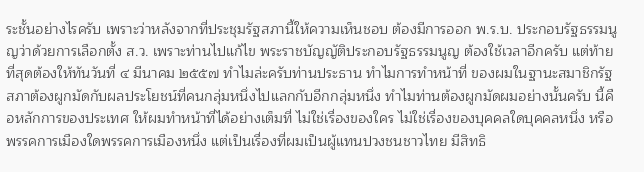ระชั้นอย่างไรครับ เพราะว่าหลังจากที่ประชุมรัฐสภานี้ให้ความเห็นชอบ ต้องมีการออก พ.ร.บ. ประกอบรัฐธรรมนูญว่าด้วยการเลือกตั้ง ส.ว. เพราะท่านไปแก้ไข พระราชบัญญัติประกอบรัฐธรรมนูญ ต้องใช้เวลาอีกครับ แต่ท้ายที่สุดต้องให้ทันวันที่ ๔ มีนาคม ๒๕๕๗ ทําไมล่ะครับท่านประธาน ทําไมการทําหน้าที่ ของผมในฐานะสมาชิกรัฐสภาต้องผูกมัดกับผลประโยชน์ที่คนกลุ่มหนึ่งไปแลกกับอีกกลุ่มหนึ่ง ทําไมท่านต้องผูกมัดผมอย่างนั้นครับ นี้คือหลักการของประเทศ ให้ผมทําหน้าที่ได้อย่างเต็มที่ ไม่ใช่เรื่องของใคร ไม่ใช่เรื่องของบุคคลใดบุคคลหนึ่ง หรือพรรคการเมืองใดพรรคการเมืองหนึ่ง แต่เป็นเรื่องที่ผมเป็นผู้แทนปวงชนชาวไทย มีสิทธิ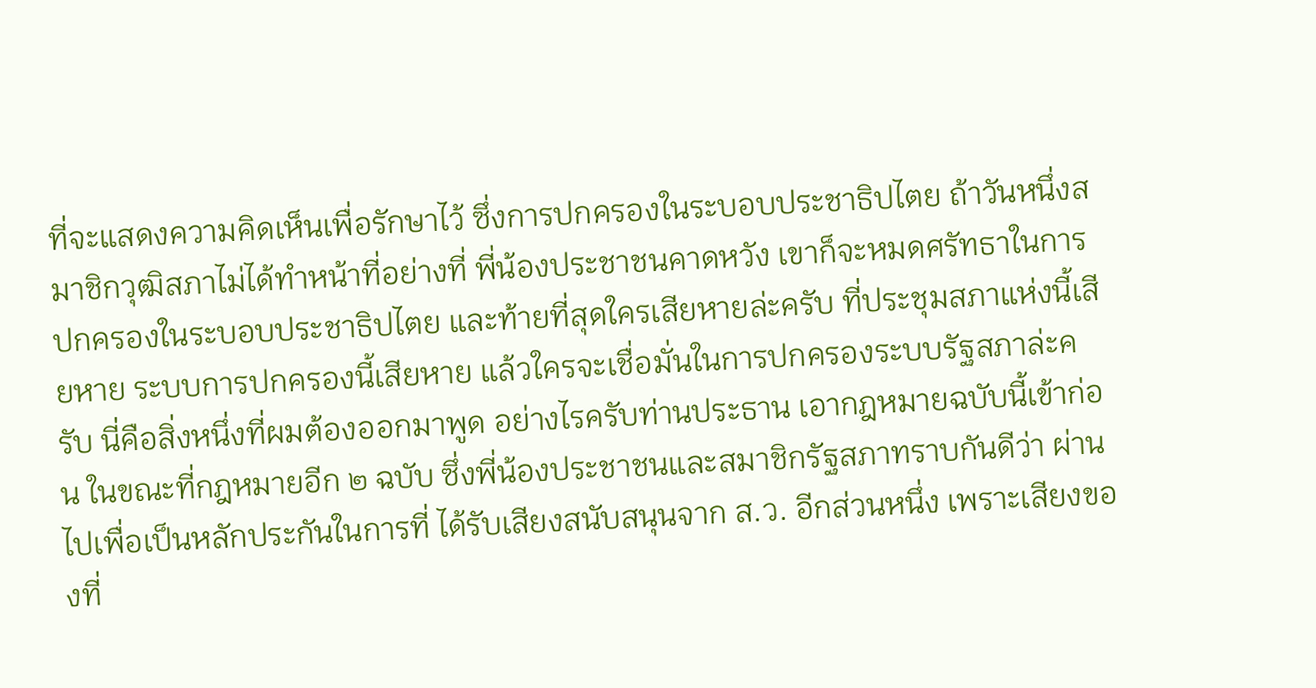ที่จะแสดงความคิดเห็นเพื่อรักษาไว้ ซึ่งการปกครองในระบอบประชาธิปไตย ถ้าวันหนึ่งสมาชิกวุฒิสภาไม่ได้ทําหน้าที่อย่างที่ พี่น้องประชาชนคาดหวัง เขาก็จะหมดศรัทธาในการปกครองในระบอบประชาธิปไตย และท้ายที่สุดใครเสียหายล่ะครับ ที่ประชุมสภาแห่งนี้เสียหาย ระบบการปกครองนี้เสียหาย แล้วใครจะเชื่อมั่นในการปกครองระบบรัฐสภาล่ะครับ นี่คือสิ่งหนึ่งที่ผมต้องออกมาพูด อย่างไรครับท่านประธาน เอากฎหมายฉบับนี้เข้าก่อน ในขณะที่กฎหมายอีก ๒ ฉบับ ซึ่งพี่น้องประชาชนและสมาชิกรัฐสภาทราบกันดีว่า ผ่านไปเพื่อเป็นหลักประกันในการที่ ได้รับเสียงสนับสนุนจาก ส.ว. อีกส่วนหนึ่ง เพราะเสียงของที่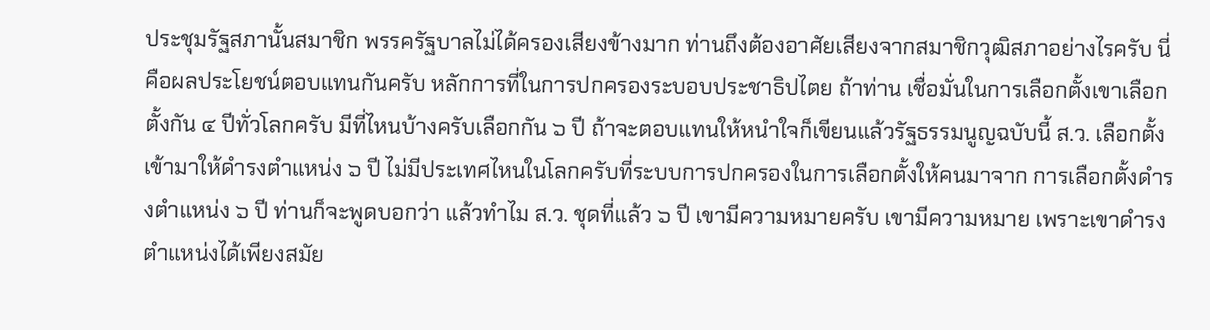ประชุมรัฐสภานั้นสมาชิก พรรครัฐบาลไม่ได้ครองเสียงข้างมาก ท่านถึงต้องอาศัยเสียงจากสมาชิกวุฒิสภาอย่างไรครับ นี่คือผลประโยชน์ตอบแทนกันครับ หลักการที่ในการปกครองระบอบประชาธิปไตย ถ้าท่าน เชื่อมั่นในการเลือกตั้งเขาเลือกตั้งกัน ๔ ปีทั่วโลกครับ มีที่ไหนบ้างครับเลือกกัน ๖ ปี ถ้าจะตอบแทนให้หนําใจก็เขียนแล้วรัฐธรรมนูญฉบับนี้ ส.ว. เลือกตั้งเข้ามาให้ดํารงตําแหน่ง ๖ ปี ไม่มีประเทศไหนในโลกครับที่ระบบการปกครองในการเลือกตั้งให้คนมาจาก การเลือกตั้งดํารงตําแหน่ง ๖ ปี ท่านก็จะพูดบอกว่า แล้วทําไม ส.ว. ชุดที่แล้ว ๖ ปี เขามีความหมายครับ เขามีความหมาย เพราะเขาดํารงตําแหน่งได้เพียงสมัย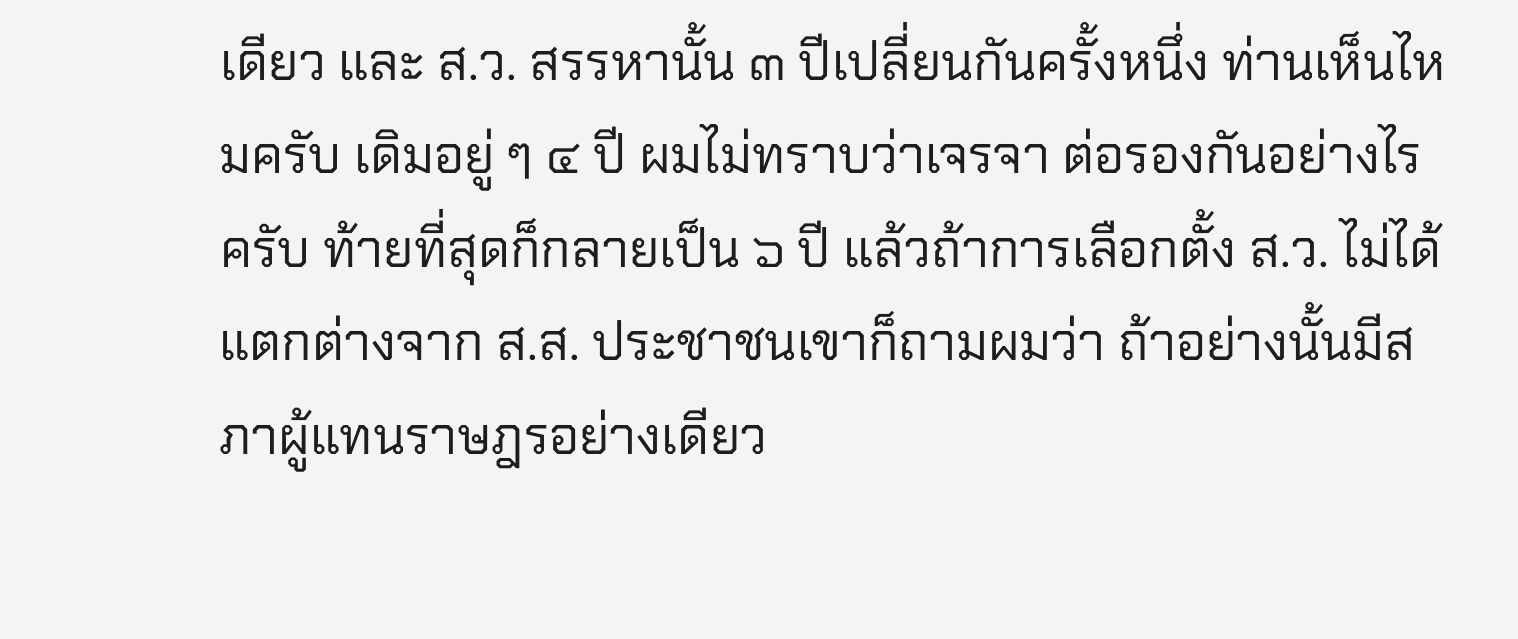เดียว และ ส.ว. สรรหานั้น ๓ ปีเปลี่ยนกันครั้งหนึ่ง ท่านเห็นไหมครับ เดิมอยู่ ๆ ๔ ปี ผมไม่ทราบว่าเจรจา ต่อรองกันอย่างไรครับ ท้ายที่สุดก็กลายเป็น ๖ ปี แล้วถ้าการเลือกตั้ง ส.ว. ไม่ได้แตกต่างจาก ส.ส. ประชาชนเขาก็ถามผมว่า ถ้าอย่างนั้นมีสภาผู้แทนราษฎรอย่างเดียว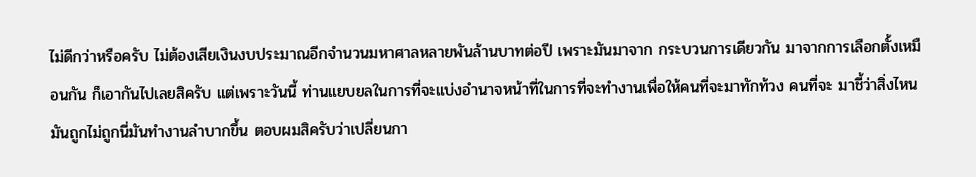ไม่ดีกว่าหรือครับ ไม่ต้องเสียเงินงบประมาณอีกจํานวนมหาศาลหลายพันล้านบาทต่อปี เพราะมันมาจาก กระบวนการเดียวกัน มาจากการเลือกตั้งเหมือนกัน ก็เอากันไปเลยสิครับ แต่เพราะวันนี้ ท่านแยบยลในการที่จะแบ่งอํานาจหน้าที่ในการที่จะทํางานเพื่อให้คนที่จะมาทักท้วง คนที่จะ มาชี้ว่าสิ่งไหนมันถูกไม่ถูกนี่มันทํางานลําบากขึ้น ตอบผมสิครับว่าเปลี่ยนกา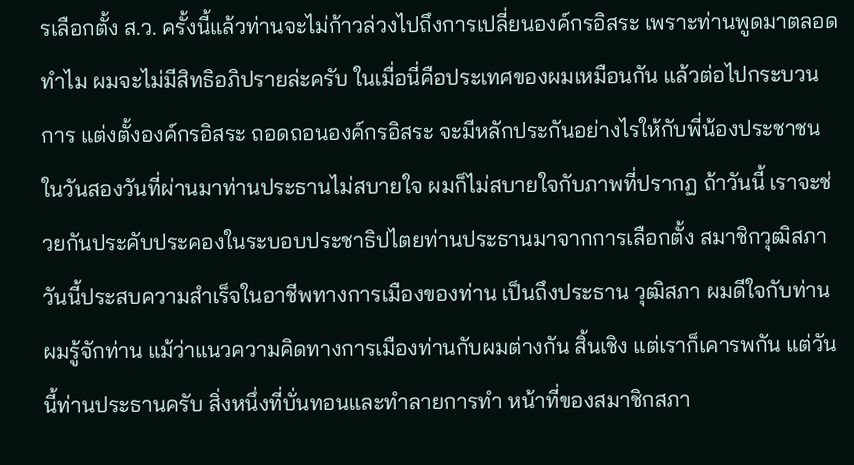รเลือกตั้ง ส.ว. ครั้งนี้แล้วท่านจะไม่ก้าวล่วงไปถึงการเปลี่ยนองค์กรอิสระ เพราะท่านพูดมาตลอด ทําไม ผมจะไม่มีสิทธิอภิปรายล่ะครับ ในเมื่อนี่คือประเทศของผมเหมือนกัน แล้วต่อไปกระบวนการ แต่งตั้งองค์กรอิสระ ถอดถอนองค์กรอิสระ จะมีหลักประกันอย่างไรให้กับพี่น้องประชาชน ในวันสองวันที่ผ่านมาท่านประธานไม่สบายใจ ผมก็ไม่สบายใจกับภาพที่ปรากฏ ถ้าวันนี้ เราจะช่วยกันประคับประคองในระบอบประชาธิปไตยท่านประธานมาจากการเลือกตั้ง สมาชิกวุฒิสภา วันนี้ประสบความสําเร็จในอาชีพทางการเมืองของท่าน เป็นถึงประธาน วุฒิสภา ผมดีใจกับท่าน ผมรู้จักท่าน แม้ว่าแนวความคิดทางการเมืองท่านกับผมต่างกัน สิ้นเชิง แต่เราก็เคารพกัน แต่วันนี้ท่านประธานครับ สิ่งหนึ่งที่บั่นทอนและทําลายการทํา หน้าที่ของสมาชิกสภา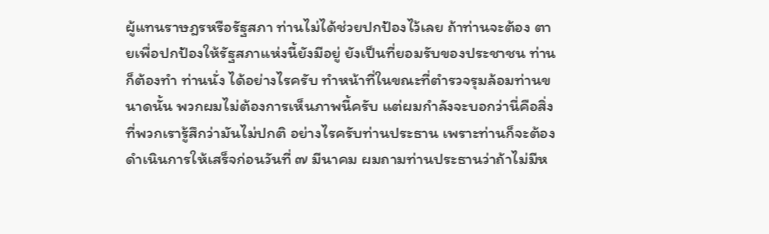ผู้แทนราษฎรหรือรัฐสภา ท่านไม่ได้ช่วยปกป้องไว้เลย ถ้าท่านจะต้อง ตายเพื่อปกป้องให้รัฐสภาแห่งนี้ยังมีอยู่ ยังเป็นที่ยอมรับของประชาชน ท่านก็ต้องทํา ท่านนั่ง ได้อย่างไรครับ ทําหน้าที่ในขณะที่ตํารวจรุมล้อมท่านขนาดนั้น พวกผมไม่ต้องการเห็นภาพนี้ครับ แต่ผมกําลังจะบอกว่านี่คือสิ่งที่พวกเรารู้สึกว่ามันไม่ปกติ อย่างไรครับท่านประธาน เพราะท่านก็จะต้องดําเนินการให้เสร็จก่อนวันที่ ๗ มีนาคม ผมถามท่านประธานว่าถ้าไม่มีห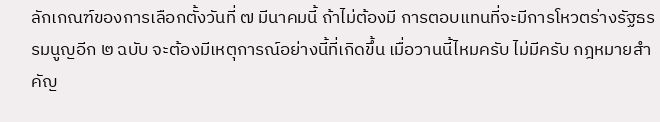ลักเกณฑ์ของการเลือกตั้งวันที่ ๗ มีนาคมนี้ ถ้าไม่ต้องมี การตอบแทนที่จะมีการโหวตร่างรัฐธรรมนูญอีก ๒ ฉบับ จะต้องมีเหตุการณ์อย่างนี้ที่เกิดขึ้น เมื่อวานนี้ไหมครับ ไม่มีครับ กฎหมายสําคัญ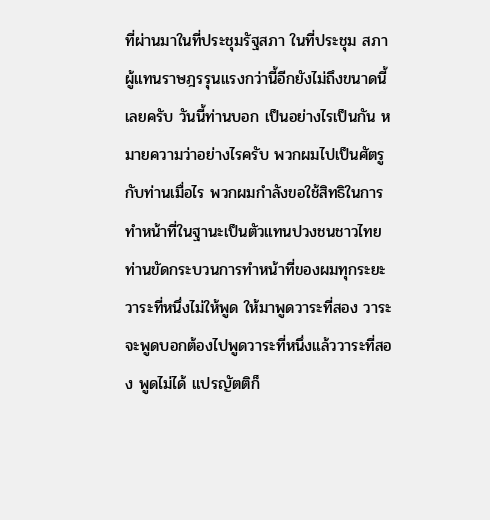ที่ผ่านมาในที่ประชุมรัฐสภา ในที่ประชุม สภาผู้แทนราษฎรรุนแรงกว่านี้อีกยังไม่ถึงขนาดนี้เลยครับ วันนี้ท่านบอก เป็นอย่างไรเป็นกัน หมายความว่าอย่างไรครับ พวกผมไปเป็นศัตรูกับท่านเมื่อไร พวกผมกําลังขอใช้สิทธิในการ ทําหน้าที่ในฐานะเป็นตัวแทนปวงชนชาวไทย ท่านขัดกระบวนการทําหน้าที่ของผมทุกระยะ วาระที่หนึ่งไม่ให้พูด ให้มาพูดวาระที่สอง วาระจะพูดบอกต้องไปพูดวาระที่หนึ่งแล้ววาระที่สอง พูดไม่ได้ แปรญัตติก็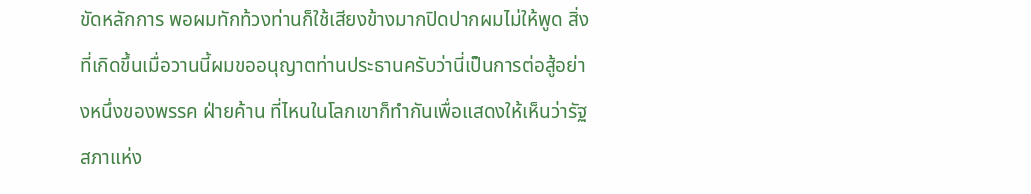ขัดหลักการ พอผมทักท้วงท่านก็ใช้เสียงข้างมากปิดปากผมไม่ให้พูด สิ่งที่เกิดขึ้นเมื่อวานนี้ผมขออนุญาตท่านประธานครับว่านี่เป็นการต่อสู้อย่างหนึ่งของพรรค ฝ่ายค้าน ที่ไหนในโลกเขาก็ทํากันเพื่อแสดงให้เห็นว่ารัฐสภาแห่ง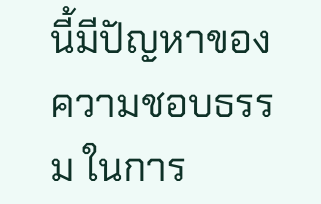นี้มีปัญหาของความชอบธรรม ในการ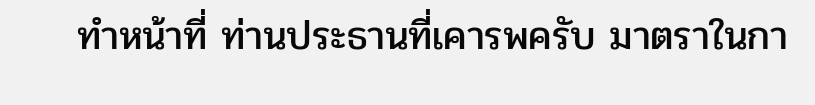ทําหน้าที่ ท่านประธานที่เคารพครับ มาตราในกา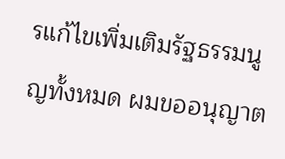รแก้ไขเพิ่มเติมรัฐธรรมนูญทั้งหมด ผมขออนุญาต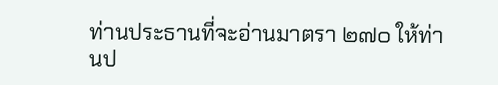ท่านประธานที่จะอ่านมาตรา ๒๗๐ ให้ท่านป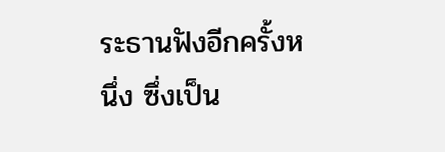ระธานฟังอีกครั้งหนึ่ง ซึ่งเป็น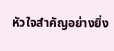หัวใจสําคัญอย่างยิ่ง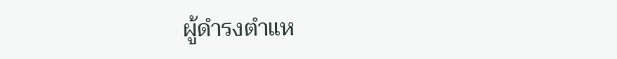ผู้ดํารงตําแห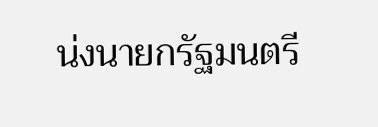น่งนายกรัฐมนตรี